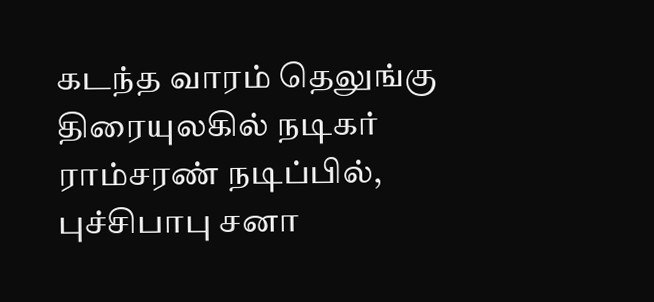கடந்த வாரம் தெலுங்கு திரையுலகில் நடிகர் ராம்சரண் நடிப்பில், புச்சிபாபு சனா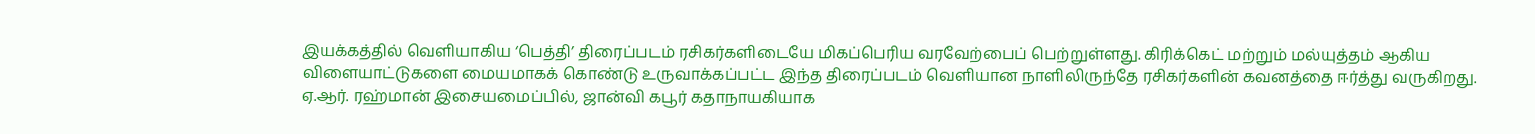இயக்கத்தில் வெளியாகிய ‘பெத்தி’ திரைப்படம் ரசிகர்களிடையே மிகப்பெரிய வரவேற்பைப் பெற்றுள்ளது. கிரிக்கெட் மற்றும் மல்யுத்தம் ஆகிய விளையாட்டுகளை மையமாகக் கொண்டு உருவாக்கப்பட்ட இந்த திரைப்படம் வெளியான நாளிலிருந்தே ரசிகர்களின் கவனத்தை ஈர்த்து வருகிறது.
ஏ.ஆர். ரஹ்மான் இசையமைப்பில், ஜான்வி கபூர் கதாநாயகியாக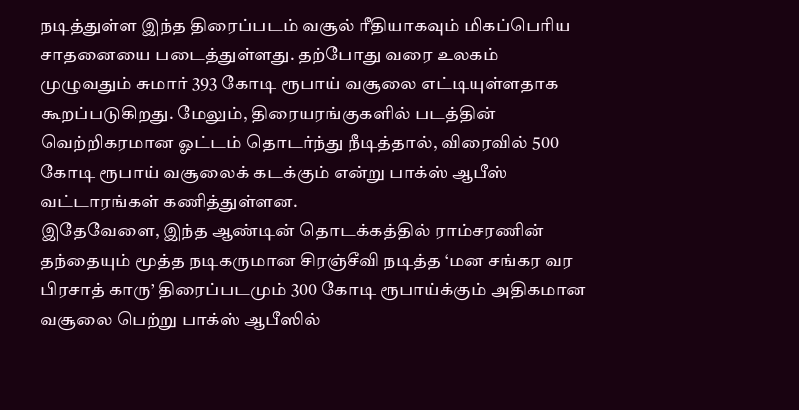நடித்துள்ள இந்த திரைப்படம் வசூல் ரீதியாகவும் மிகப்பெரிய சாதனையை படைத்துள்ளது. தற்போது வரை உலகம் முழுவதும் சுமார் 393 கோடி ரூபாய் வசூலை எட்டியுள்ளதாக கூறப்படுகிறது. மேலும், திரையரங்குகளில் படத்தின் வெற்றிகரமான ஓட்டம் தொடர்ந்து நீடித்தால், விரைவில் 500 கோடி ரூபாய் வசூலைக் கடக்கும் என்று பாக்ஸ் ஆபீஸ் வட்டாரங்கள் கணித்துள்ளன.
இதேவேளை, இந்த ஆண்டின் தொடக்கத்தில் ராம்சரணின் தந்தையும் மூத்த நடிகருமான சிரஞ்சீவி நடித்த ‘மன சங்கர வர பிரசாத் காரு’ திரைப்படமும் 300 கோடி ரூபாய்க்கும் அதிகமான வசூலை பெற்று பாக்ஸ் ஆபீஸில்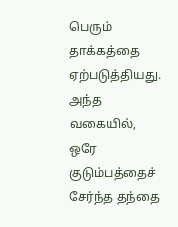பெரும் தாக்கத்தை ஏற்படுத்தியது. அந்த வகையில், ஒரே குடும்பத்தைச் சேர்ந்த தந்தை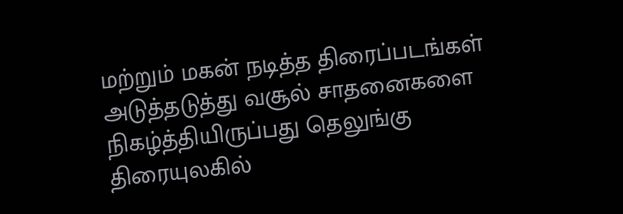மற்றும் மகன் நடித்த திரைப்படங்கள் அடுத்தடுத்து வசூல் சாதனைகளை நிகழ்த்தியிருப்பது தெலுங்கு திரையுலகில்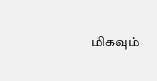மிகவும்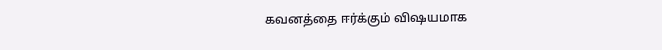கவனத்தை ஈர்க்கும் விஷயமாக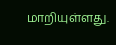மாறியுள்ளது.